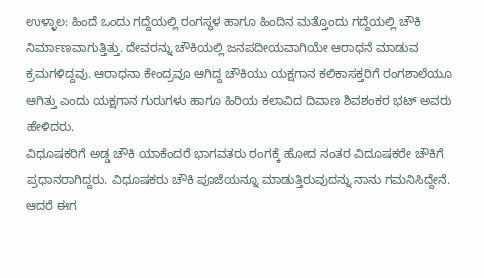ಉಳ್ಳಾಲ: ಹಿಂದೆ ಒಂದು ಗದ್ದೆಯಲ್ಲಿ ರಂಗಸ್ಥಳ ಹಾಗೂ ಹಿಂದಿನ ಮತ್ತೊಂದು ಗದ್ದೆಯಲ್ಲಿ ಚೌಕಿ ನಿರ್ಮಾಣವಾಗುತ್ತಿತ್ತು. ದೇವರನ್ನು ಚೌಕಿಯಲ್ಲಿ ಜನಪದೀಯವಾಗಿಯೇ ಆರಾಧನೆ ಮಾಡುವ ಕ್ರಮಗಳಿದ್ದವು. ಆರಾಧನಾ ಕೇಂದ್ರವೂ ಆಗಿದ್ದ ಚೌಕಿಯು ಯಕ್ಷಗಾನ ಕಲಿಕಾಸಕ್ತರಿಗೆ ರಂಗಶಾಲೆಯೂ ಆಗಿತ್ತು ಎಂದು ಯಕ್ಷಗಾನ ಗುರುಗಳು ಹಾಗೂ ಹಿರಿಯ ಕಲಾವಿದ ದಿವಾಣ ಶಿವಶಂಕರ ಭಟ್ ಅವರು ಹೇಳಿದರು.
ವಿಧೂಷಕರಿಗೆ ಅಡ್ಡ ಚೌಕಿ ಯಾಕೆಂದರೆ ಭಾಗವತರು ರಂಗಕ್ಕೆ ಹೋದ ನಂತರ ವಿದೂಷಕರೇ ಚೌಕಿಗೆ ಪ್ರಧಾನರಾಗಿದ್ದರು. ವಿಧೂಷಕರು ಚೌಕಿ ಪೂಜೆಯನ್ನೂ ಮಾಡುತ್ತಿರುವುದನ್ನು ನಾನು ಗಮನಿಸಿದ್ದೇನೆ. ಆದರೆ ಈಗ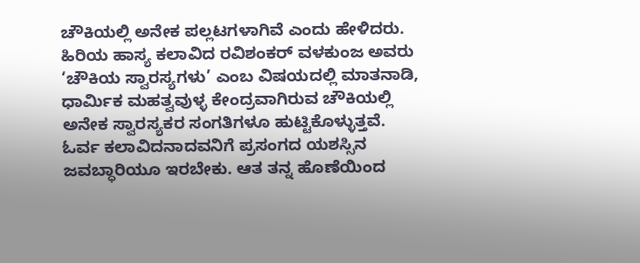ಚೌಕಿಯಲ್ಲಿ ಅನೇಕ ಪಲ್ಲಟಗಳಾಗಿವೆ ಎಂದು ಹೇಳಿದರು.
ಹಿರಿಯ ಹಾಸ್ಯ ಕಲಾವಿದ ರವಿಶಂಕರ್ ವಳಕುಂಜ ಅವರು ‘ಚೌಕಿಯ ಸ್ವಾರಸ್ಯಗಳು’ ಎಂಬ ವಿಷಯದಲ್ಲಿ ಮಾತನಾಡಿ, ಧಾರ್ಮಿಕ ಮಹತ್ವವುಳ್ಳ ಕೇಂದ್ರವಾಗಿರುವ ಚೌಕಿಯಲ್ಲಿ ಅನೇಕ ಸ್ವಾರಸ್ಯಕರ ಸಂಗತಿಗಳೂ ಹುಟ್ಟಿಕೊಳ್ಳುತ್ತವೆ. ಓರ್ವ ಕಲಾವಿದನಾದವನಿಗೆ ಪ್ರಸಂಗದ ಯಶಸ್ಸಿನ ಜವಬ್ಧಾರಿಯೂ ಇರಬೇಕು. ಆತ ತನ್ನ ಹೊಣೆಯಿಂದ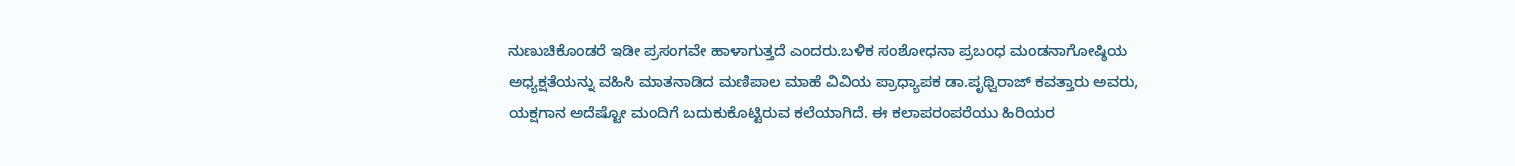ನುಣುಚಿಕೊಂಡರೆ ಇಡೀ ಪ್ರಸಂಗವೇ ಹಾಳಾಗುತ್ತದೆ ಎಂದರು.ಬಳಿಕ ಸಂಶೋಧನಾ ಪ್ರಬಂಧ ಮಂಡನಾಗೋಷ್ಠಿಯ ಅಧ್ಯಕ್ಷತೆಯನ್ನು ವಹಿಸಿ ಮಾತನಾಡಿದ ಮಣಿಪಾಲ ಮಾಹೆ ವಿವಿಯ ಪ್ರಾಧ್ಯಾಪಕ ಡಾ.ಪೃಥ್ವಿರಾಜ್ ಕವತ್ತಾರು ಅವರು, ಯಕ್ಷಗಾನ ಅದೆಷ್ಟೋ ಮಂದಿಗೆ ಬದುಕುಕೊಟ್ಟಿರುವ ಕಲೆಯಾಗಿದೆ. ಈ ಕಲಾಪರಂಪರೆಯು ಹಿರಿಯರ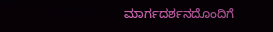ಮಾರ್ಗದರ್ಶನದೊಂದಿಗೆ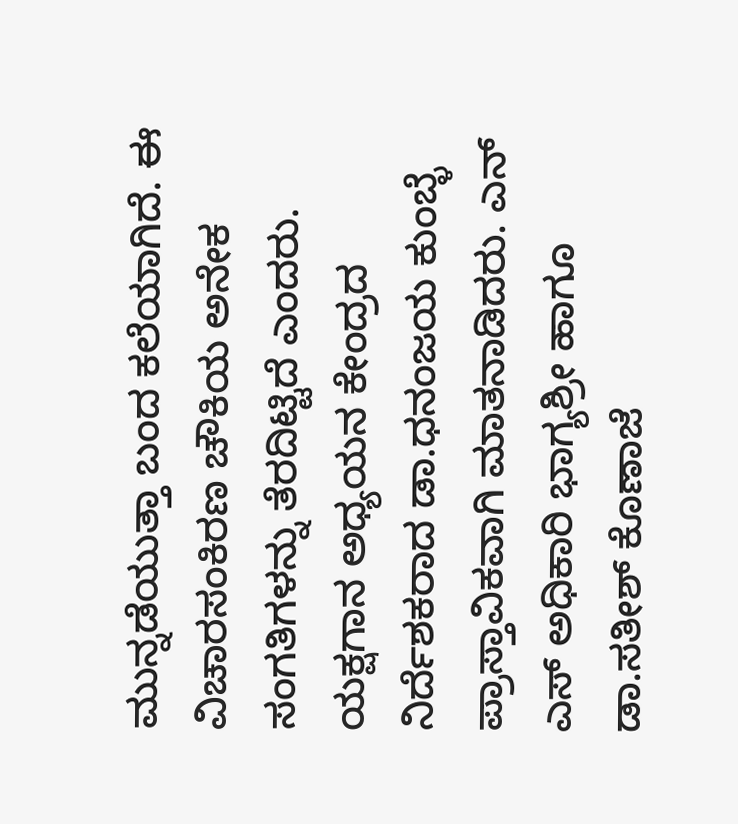ಮುನ್ನಡೆಯುತ್ತಾ ಬಂದ ಕಲೆಯಾಗಿದೆ. ಈ ವಿಚಾರಸಂಕಿರಣ ಚೌಕಿಯ ಅನೇಕ ಸಂಗತಿಗಳನ್ನು ತೆರದಿಟ್ಟಿದೆ ಎಂದರು.
ಯಕ್ಷಗಾನ ಅಧ್ಯಯನ ಕೇಂದ್ರದ ನಿರ್ದೆಶಕರಾದ ಡಾ.ಧನಂಜಯ ಕುಂಬ್ಳೆ ಪ್ರಾಸ್ತಾವಿಕವಾಗಿ ಮಾತನಾಡಿದರು. ಎನ್ ಎಸ್ ಅಧಿಕಾರಿ ಭಾಗ್ಯಶ್ರೀ ಹಾಗೂ ಡಾ.ಸತೀಶ್ ಕೊಣಾಜೆ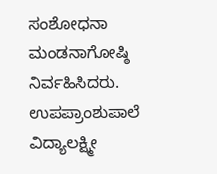ಸಂಶೋಧನಾ ಮಂಡನಾಗೋಷ್ಠಿ ನಿರ್ವಹಿಸಿದರು. ಉಪಪ್ರಾಂಶುಪಾಲೆ ವಿದ್ಯಾಲಕ್ಷ್ಮೀ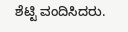ಶೆಟ್ಟಿ ವಂದಿಸಿದರು.